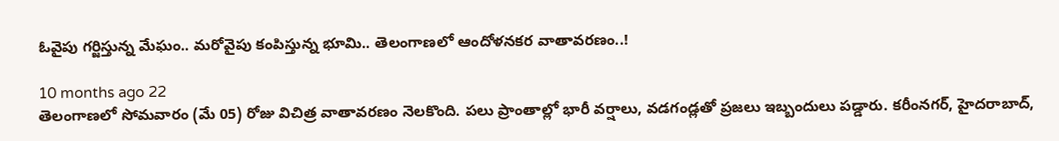ఓవైపు గర్జిస్తున్న మేఘం.. మరోవైపు కంపిస్తున్న భూమి.. తెలంగాణలో ఆందోళనకర వాతావరణం..!

10 months ago 22
తెలంగాణలో సోమవారం (మే 05) రోజు విచిత్ర వాతావరణం నెలకొంది. పలు ప్రాంతాల్లో భారీ వర్షాలు, వడగండ్లతో ప్రజలు ఇబ్బందులు పడ్డారు. కరీంనగర్, హైదరాబాద్,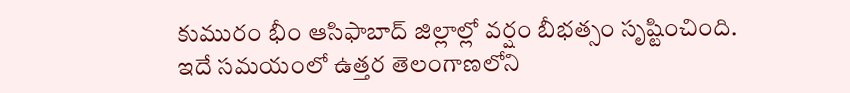కుమురం భీం ఆసిఫాబాద్ జిల్లాల్లో వర్షం బీభత్సం సృష్టించింది. ఇదే సమయంలో ఉత్తర తెలంగాణలోని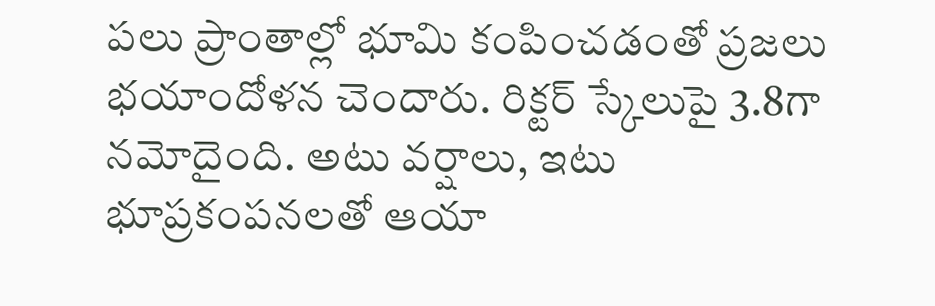పలు ప్రాంతాల్లో భూమి కంపించడంతో ప్రజలు భయాందోళన చెందారు. రిక్టర్ స్కేలుపై 3.8గా నమోదైంది. అటు వర్షాలు, ఇటు భూప్రకంపనలతో ఆయా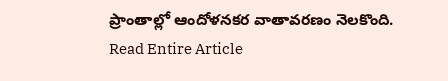ప్రాంతాల్లో ఆందోళనకర వాతావరణం నెలకొంది.
Read Entire Article